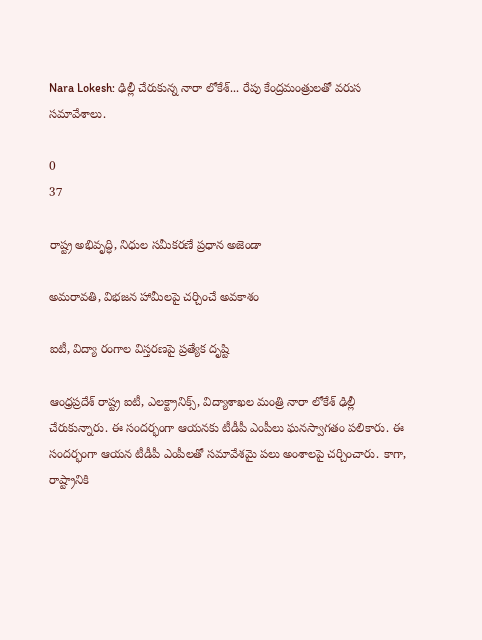Nara Lokesh: ఢిల్లీ చేరుకున్న నారా లోకేశ్... రేపు కేంద్రమంత్రులతో వరుస సమావేశాలు.

0
37

రాష్ట్ర అభివృద్ధి, నిధుల సమీకరణే ప్రధాన అజెండా

అమరావతి, విభజన హామీలపై చర్చించే అవకాశం

ఐటీ, విద్యా రంగాల విస్తరణపై ప్రత్యేక దృష్టి

ఆంధ్రప్రదేశ్ రాష్ట్ర ఐటీ, ఎలక్ట్రానిక్స్, విద్యాశాఖల మంత్రి నారా లోకేశ్ ఢిల్లీ చేరుకున్నారు. ఈ సందర్భంగా ఆయనకు టీడీపీ ఎంపీలు ఘనస్వాగతం పలికారు. ఈ సందర్భంగా ఆయన టీడీపీ ఎంపీలతో సమావేశమై పలు అంశాలపై చర్చించారు. కాగా, రాష్ట్రానికి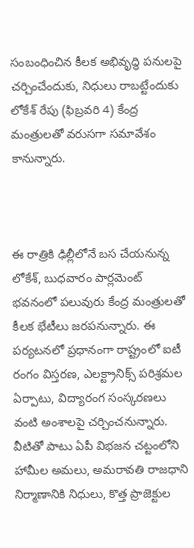సంబంధించిన కీలక అభివృద్ధి పనులపై చర్చించేందుకు, నిధులు రాబట్టేందుకు లోకేశ్ రేపు (ఫిబ్రవరి 4) కేంద్ర మంత్రులతో వరుసగా సమావేశం కానున్నారు.



ఈ రాత్రికి ఢిల్లీలోనే బస చేయనున్న లోకేశ్, బుధవారం పార్లమెంట్ భవనంలో పలువురు కేంద్ర మంత్రులతో కీలక భేటీలు జరపనున్నారు. ఈ పర్యటనలో ప్రధానంగా రాష్ట్రంలో ఐటీ రంగం విస్తరణ, ఎలక్ట్రానిక్స్ పరిశ్రమల ఏర్పాటు, విద్యారంగ సంస్కరణలు వంటి అంశాలపై చర్చించనున్నారు. వీటితో పాటు ఏపీ విభజన చట్టంలోని హామీల అమలు, అమరావతి రాజధాని నిర్మాణానికి నిధులు, కొత్త ప్రాజెక్టుల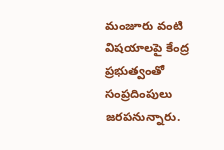మంజూరు వంటి విషయాలపై కేంద్ర ప్రభుత్వంతో సంప్రదింపులు జరపనున్నారు.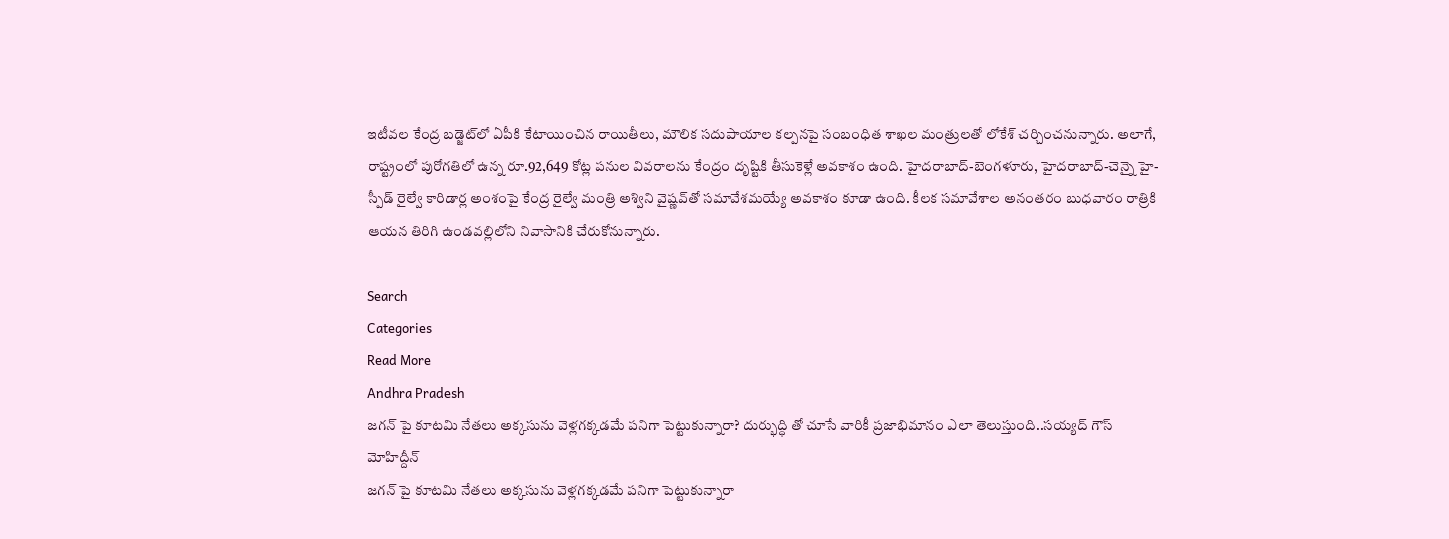ఇటీవల కేంద్ర బడ్జెట్‌లో ఏపీకి కేటాయించిన రాయితీలు, మౌలిక సదుపాయాల కల్పనపై సంబంధిత శాఖల మంత్రులతో లోకేశ్ చర్చించనున్నారు. అలాగే, రాష్ట్రంలో పురోగతిలో ఉన్న రూ.92,649 కోట్ల పనుల వివరాలను కేంద్రం దృష్టికి తీసుకెళ్లే అవకాశం ఉంది. హైదరాబాద్-బెంగళూరు, హైదరాబాద్-చెన్నై హై-స్పీడ్ రైల్వే కారిడార్ల అంశంపై కేంద్ర రైల్వే మంత్రి అశ్విని వైష్ణవ్‌తో సమావేశమయ్యే అవకాశం కూడా ఉంది. కీలక సమావేశాల అనంతరం బుధవారం రాత్రికి ఆయన తిరిగి ఉండవల్లిలోని నివాసానికి చేరుకోనున్నారు.

Search
Categories
Read More
Andhra Pradesh
జగన్ పై కూటమి నేతలు అక్కసును వెళ్లగక్కడమే పనిగా పెట్టుకున్నారా? దుర్భుద్ధి తో చూసే వారికీ ప్రజాభిమానం ఎలా తెలుస్తుంది..సయ్యద్ గౌస్ మోహిద్దీన్
జగన్ పై కూటమి నేతలు అక్కసును వెళ్లగక్కడమే పనిగా పెట్టుకున్నారా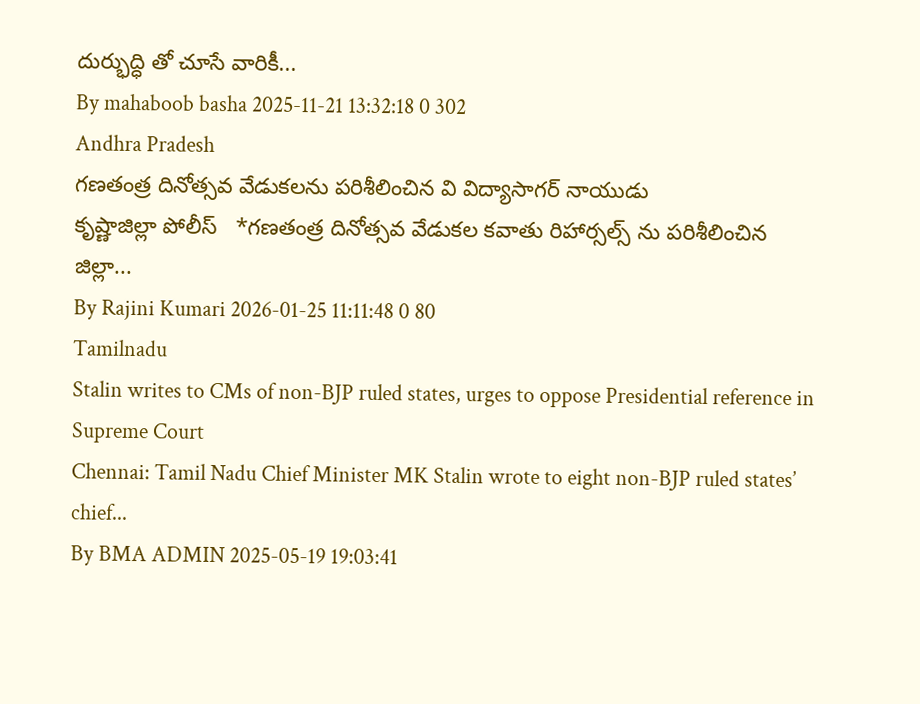దుర్భుద్ధి తో చూసే వారికీ...
By mahaboob basha 2025-11-21 13:32:18 0 302
Andhra Pradesh
గణతంత్ర దినోత్సవ వేడుకలను పరిశీలించిన వి విద్యాసాగర్ నాయుడు
కృష్ణాజిల్లా పోలీస్   *గణతంత్ర దినోత్సవ వేడుకల కవాతు రిహార్సల్స్ ను పరిశీలించిన జిల్లా...
By Rajini Kumari 2026-01-25 11:11:48 0 80
Tamilnadu
Stalin writes to CMs of non-BJP ruled states, urges to oppose Presidential reference in Supreme Court
Chennai: Tamil Nadu Chief Minister MK Stalin wrote to eight non-BJP ruled states’ chief...
By BMA ADMIN 2025-05-19 19:03:41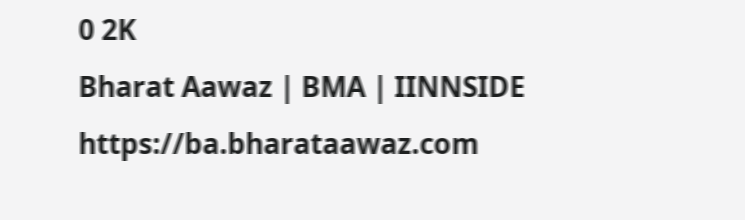0 2K
Bharat Aawaz | BMA | IINNSIDE https://ba.bharataawaz.com